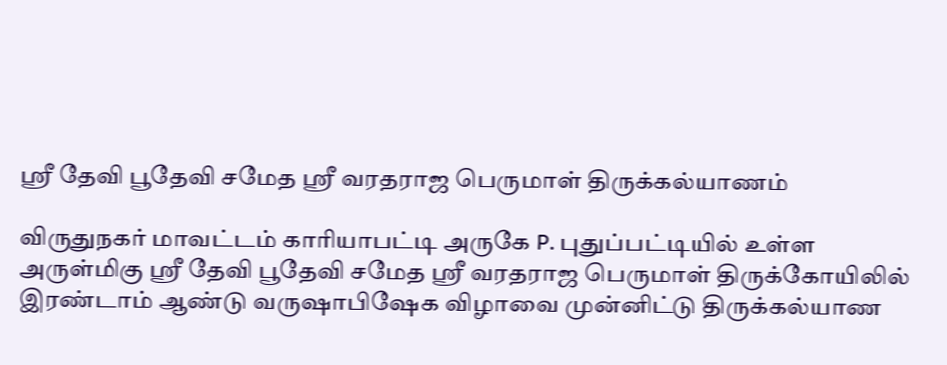ஸ்ரீ தேவி பூதேவி சமேத ஶ்ரீ வரதராஜ பெருமாள் திருக்கல்யாணம்

விருதுநகர் மாவட்டம் காரியாபட்டி அருகே P. புதுப்பட்டியில் உள்ள அருள்மிகு ஸ்ரீ தேவி பூதேவி சமேத ஶ்ரீ வரதராஜ பெருமாள் திருக்கோயிலில் இரண்டாம் ஆண்டு வருஷாபிஷேக விழாவை முன்னிட்டு திருக்கல்யாண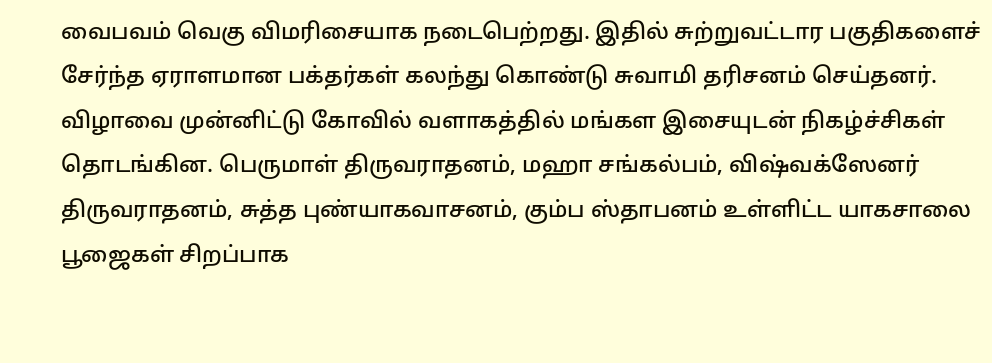வைபவம் வெகு விமரிசையாக நடைபெற்றது. இதில் சுற்றுவட்டார பகுதிகளைச் சேர்ந்த ஏராளமான பக்தர்கள் கலந்து கொண்டு சுவாமி தரிசனம் செய்தனர். விழாவை முன்னிட்டு கோவில் வளாகத்தில் மங்கள இசையுடன் நிகழ்ச்சிகள் தொடங்கின. பெருமாள் திருவராதனம், மஹா சங்கல்பம், விஷ்வக்ஸேனர் திருவராதனம், சுத்த புண்யாகவாசனம், கும்ப ஸ்தாபனம் உள்ளிட்ட யாகசாலை பூஜைகள் சிறப்பாக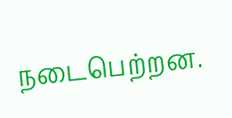நடைபெற்றன.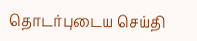தொடர்புடைய செய்தி